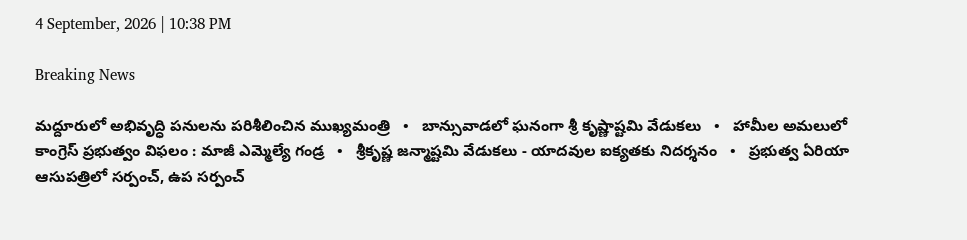4 September, 2026 | 10:38 PM

Breaking News

మద్దూరులో అభివృద్ధి పనులను పరిశీలించిన ముఖ్యమంత్రి   •   బాన్సువాడలో ఘనంగా శ్రీ కృష్ణాష్టమి వేడుకలు   •   హామీల అమలులో కాంగ్రెస్ ప్రభుత్వం విఫలం : మాజీ ఎమ్మెల్యే గండ్ర   •   శ్రీకృష్ణ జన్మాష్టమి వేడుకలు - యాదవుల ఐక్యతకు నిదర్శనం   •   ప్రభుత్వ ఏరియా ఆసుపత్రిలో సర్పంచ్‌, ఉప సర్పంచ్‌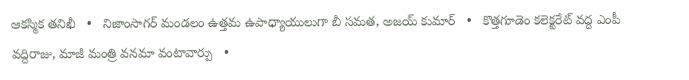ఆకస్మిక తనిఖీ   •   నిజాంసాగర్ మండలం ఉత్తమ ఉపాధ్యాయులుగా బీ సమత, అజయ్ కుమార్   •   కొత్తగూడెం కలెక్టరేట్ వద్ద ఎంపీ వద్దిరాజు, మాజీ మంత్రి వనమా వంటావార్పు   •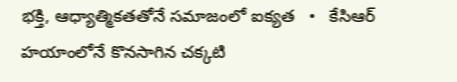భక్తి, ఆధ్యాత్మికతతోనే సమాజంలో ఐక్యత   •   కేసిఆర్ హయాంలోనే కొనసాగిన చక్కటి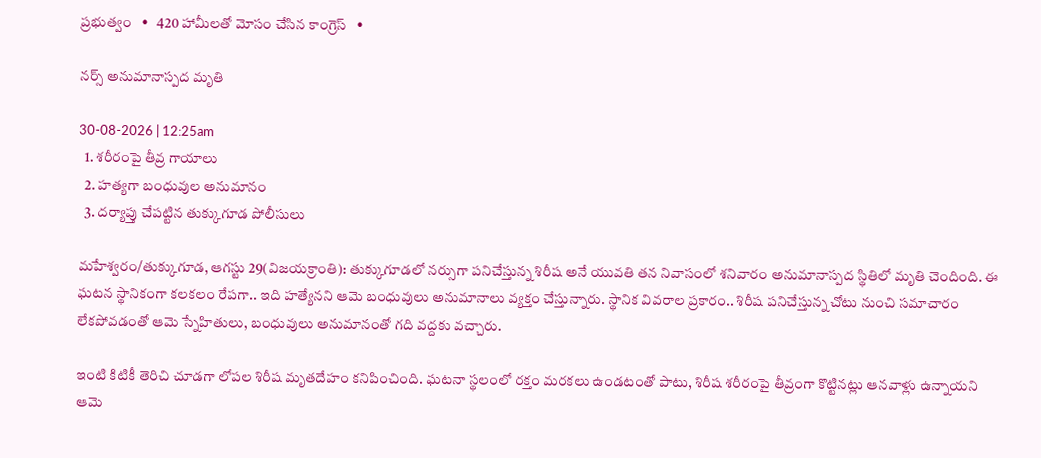ప్రభుత్వం   •   420 హామీలతో మోసం చేసిన కాంగ్రెస్   •

నర్స్ అనుమానాస్పద మృతి

30-08-2026 | 12:25am
  1. శరీరంపై తీవ్ర గాయాలు
  2. హత్యగా బంధువుల అనుమానం
  3. దర్యాప్తు చేపట్టిన తుక్కుగూడ పోలీసులు

మహేశ్వరం/తుక్కుగూడ, ఆగస్టు 29(విజయక్రాంతి): తుక్కుగూడలో నర్సుగా పనిచేస్తున్న శిరీష అనే యువతి తన నివాసంలో శనివారం అనుమానాస్పద స్థితిలో మృతి చెందింది. ఈ ఘటన స్థానికంగా కలకలం రేపగా.. ఇది హత్యేనని ఆమె బంధువులు అనుమానాలు వ్యక్తం చేస్తున్నారు. స్థానిక వివరాల ప్రకారం.. శిరీష పనిచేస్తున్న చోటు నుంచి సమాచారం లేకపోవడంతో ఆమె స్నేహితులు, బంధువులు అనుమానంతో గది వద్దకు వచ్చారు.

ఇంటి కిటికీ తెరిచి చూడగా లోపల శిరీష మృతదేహం కనిపించింది. ఘటనా స్థలంలో రక్తం మరకలు ఉండటంతో పాటు, శిరీష శరీరంపై తీవ్రంగా కొట్టినట్లు ఆనవాళ్లు ఉన్నాయని ఆమె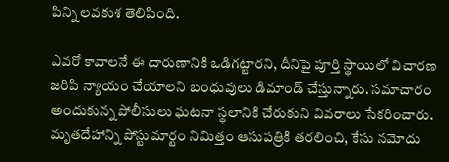పిన్ని లవకుశ తెలిపింది.

ఎవరో కావాలనే ఈ దారుణానికి ఒడిగట్టారని, దీనిపై పూర్తి స్థాయిలో విచారణ జరిపి న్యాయం చేయాలని బంధువులు డిమాండ్ చేస్తున్నారు. సమాచారం అందుకున్న పోలీసులు ఘటనా స్థలానికి చేరుకుని వివరాలు సేకరించారు. మృతదేహాన్ని పోస్టుమార్టం నిమిత్తం ఆసుపత్రికి తరలించి, కేసు నమోదు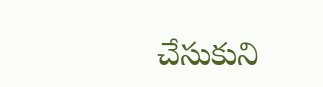చేసుకుని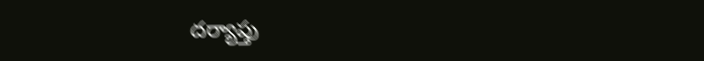దర్యాప్తు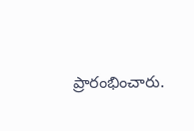ప్రారంభించారు.